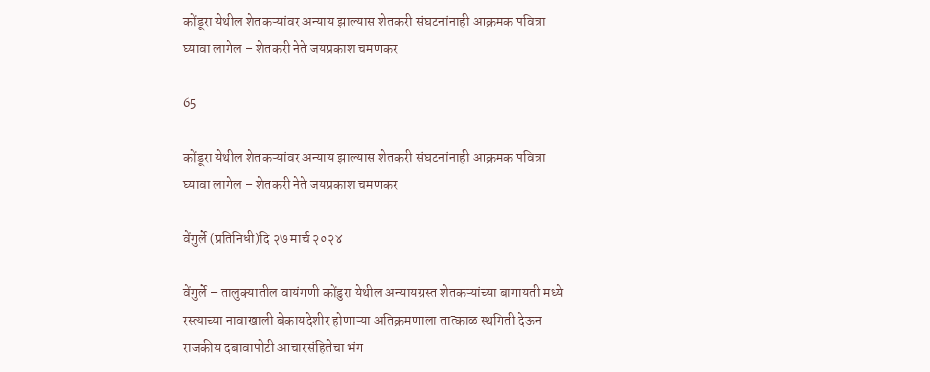कोंडूरा येथील शेतकऱ्यांवर अन्याय झाल्यास शेतकरी संघटनांनाही आक्रमक पवित्रा घ्यावा लागेल – शेतकरी नेते जयप्रकाश चमणकर

65

कोंडूरा येथील शेतकऱ्यांवर अन्याय झाल्यास शेतकरी संघटनांनाही आक्रमक पवित्रा घ्यावा लागेल – शेतकरी नेते जयप्रकाश चमणकर

वेंगुर्ले (प्रतिनिधी)दि २७ मार्च २०२४

वेंगुर्ले – तालुक्यातील वायंगणी कोंडुरा येथील अन्यायग्रस्त शेतकऱ्यांच्या बागायती मध्ये रस्त्याच्या नावाखाली बेकायदेशीर होणाऱ्या अतिक्रमणाला तात्काळ स्थगिती देऊन राजकीय दबावापोटी आचारसंहितेचा भंग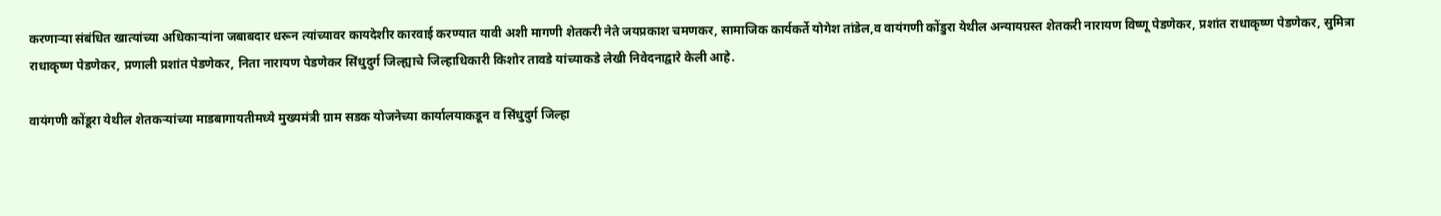करणाऱ्या संबंधित खात्यांच्या अधिकाऱ्यांना जबाबदार धरून त्यांच्यावर कायदेशीर कारवाई करण्यात यावी अशी मागणी शेतकरी नेते जयप्रकाश चमणकर, सामाजिक कार्यकर्ते योगेश तांडेल,व वायंगणी कोंडुरा येथील अन्यायग्रस्त शेतकरी नारायण विष्णू पेडणेकर, प्रशांत राधाकृष्ण पेडणेकर, सुमित्रा राधाकृष्ण पेडणेकर, प्रणाली प्रशांत पेडणेकर, निता नारायण पेडणेकर सिंधुदुर्ग जिल्ह्याचे जिल्हाधिकारी किशोर तावडे यांच्याकडे लेखी निवेदनाद्वारे केली आहे.

वायंगणी कोंडूरा येथील शेतकऱ्यांच्या माडबागायतीमध्ये मुख्यमंत्री ग्राम सडक योजनेच्या कार्यालयाकडून व सिंधुदुर्ग जिल्हा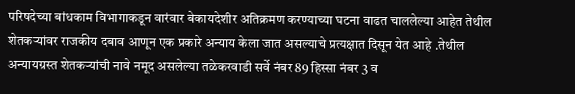परिषदेच्या बांधकाम विभागाकडून वारंवार बेकायदेशीर अतिक्रमण करण्याच्या घटना वाढत चाललेल्या आहेत तेथील शेतकऱ्यांवर राजकीय दबाव आणून एक प्रकारे अन्याय केला जात असल्याचे प्रत्यक्षात दिसून येत आहे .तेथील अन्यायग्रस्त शेतकऱ्यांची नावे नमूद असलेल्या तळेकरवाडी सर्वे नंबर 89 हिस्सा नंबर 3 व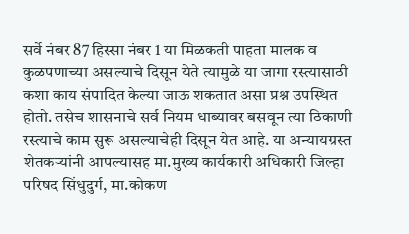सर्वे नंबर 87 हिस्सा नंबर 1 या मिळकती पाहता मालक व कुळपणाच्या असल्याचे दिसून येते त्यामुळे या जागा रस्त्यासाठी कशा काय संपादित केल्या जाऊ शकतात असा प्रश्न उपस्थित होतो. तसेच शासनाचे सर्व नियम धाब्यावर बसवून त्या ठिकाणी रस्त्याचे काम सुरू असल्याचेही दिसून येत आहे. या अन्यायग्रस्त शेतकऱ्यांनी आपल्यासह मा.मुख्य कार्यकारी अधिकारी जिल्हा परिषद सिंधुदुर्ग, मा.कोकण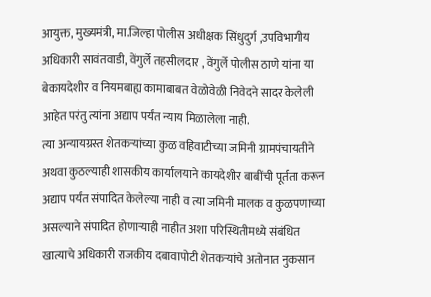आयुक्त, मुख्यमंत्री, मा.जिल्हा पोलीस अधीक्षक सिंधुदुर्ग ,उपविभागीय अधिकारी सावंतवाडी, वेंगुर्ले तहसीलदार , वेंगुर्ले पोलीस ठाणे यांना या बेकायदेशीर व नियमबाह्य कामाबाबत वेळोवेळी निवेदने सादर केलेली आहेत परंतु त्यांना अद्याप पर्यंत न्याय मिळालेला नाही.
त्या अन्यायग्रस्त शेतकऱ्यांच्या कुळ वहिवाटीच्या जमिनी ग्रामपंचायतीने अथवा कुठल्याही शासकीय कार्यालयाने कायदेशीर बाबींची पूर्तता करून अद्याप पर्यंत संपादित केलेल्या नाही व त्या जमिनी मालक व कुळपणाच्या असल्याने संपादित होणाऱ्याही नाहीत अशा परिस्थितीमध्ये संबंधित खात्याचे अधिकारी राजकीय दबावापोटी शेतकऱ्यांचे अतोनात नुकसान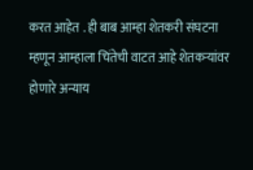करत आहेत . ही बाब आम्हा शेतकरी संघटना म्हणून आम्हाला चिंतेची वाटत आहे शेतकऱ्यांवर होणारे अन्याय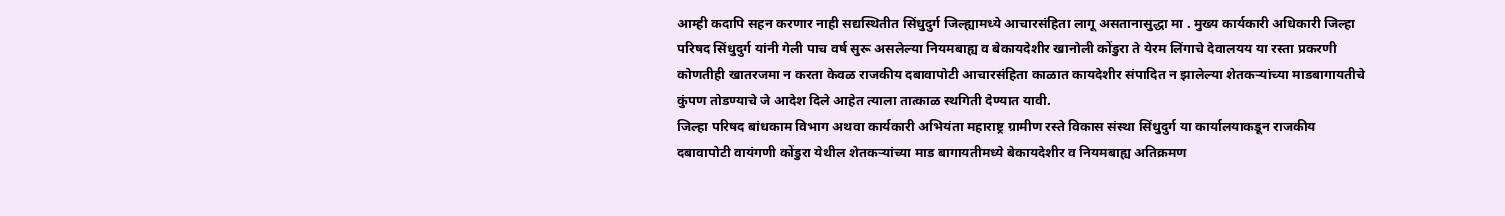आम्ही कदापि सहन करणार नाही सद्यस्थितीत सिंधुदुर्ग जिल्ह्यामध्ये आचारसंहिता लागू असतानासुद्धा मा . मुख्य कार्यकारी अधिकारी जिल्हा परिषद सिंधुदुर्ग यांनी गेली पाच वर्ष सुरू असलेल्या नियमबाह्य व बेकायदेशीर खानोली कोंडुरा ते येरम लिंगाचे देवालयय या रस्ता प्रकरणी कोणतीही खातरजमा न करता केवळ राजकीय दबावापोटी आचारसंहिता काळात कायदेशीर संपादित न झालेल्या शेतकऱ्यांच्या माडबागायतीचे कुंपण तोडण्याचे जे आदेश दिले आहेत त्याला तात्काळ स्थगिती देण्यात यावी.
जिल्हा परिषद बांधकाम विभाग अथवा कार्यकारी अभियंता महाराष्ट्र ग्रामीण रस्ते विकास संस्था सिंधुदुर्ग या कार्यालयाकडून राजकीय दबावापोटी वायंगणी कोंडुरा येथील शेतकऱ्यांच्या माड बागायतीमध्ये बेकायदेशीर व नियमबाह्य अतिक्रमण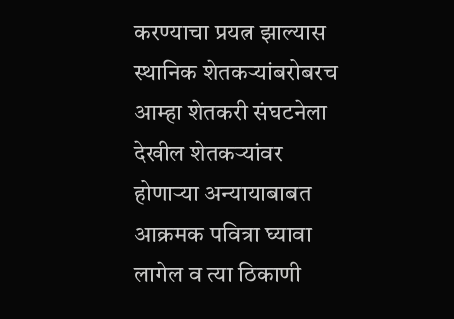करण्याचा प्रयत्न झाल्यास स्थानिक शेतकऱ्यांबरोबरच आम्हा शेतकरी संघटनेला देखील शेतकऱ्यांवर होणाऱ्या अन्यायाबाबत आक्रमक पवित्रा घ्यावा लागेल व त्या ठिकाणी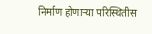निर्माण होणाऱ्या परिस्थितीस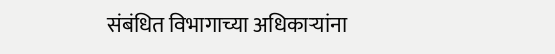संबंधित विभागाच्या अधिकाऱ्यांना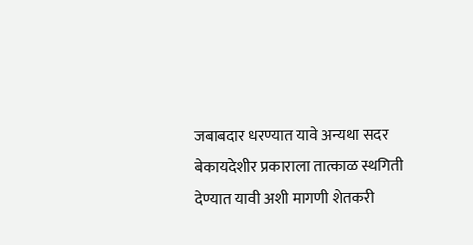जबाबदार धरण्यात यावे अन्यथा सदर बेकायदेशीर प्रकाराला तात्काळ स्थगिती देण्यात यावी अशी मागणी शेतकरी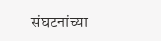संघटनांच्या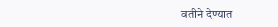वतीने देण्यात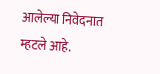आलेल्या निवेदनात म्हटले आहे.